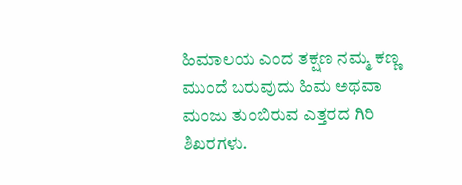ಹಿಮಾಲಯ ಎಂದ ತಕ್ಷಣ ನಮ್ಮ ಕಣ್ಣ ಮುಂದೆ ಬರುವುದು ಹಿಮ ಅಥವಾ ಮಂಜು ತುಂಬಿರುವ ಎತ್ತರದ ಗಿರಿ ಶಿಖರಗಳು.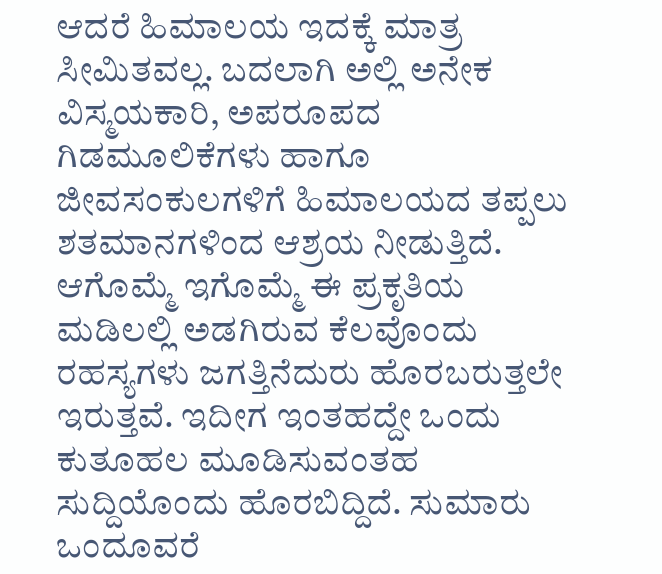ಆದರೆ ಹಿಮಾಲಯ ಇದಕ್ಕೆ ಮಾತ್ರ ಸೀಮಿತವಲ್ಲ. ಬದಲಾಗಿ ಅಲ್ಲಿ ಅನೇಕ ವಿಸ್ಮಯಕಾರಿ, ಅಪರೂಪದ ಗಿಡಮೂಲಿಕೆಗಳು ಹಾಗೂ ಜೀವಸಂಕುಲಗಳಿಗೆ ಹಿಮಾಲಯದ ತಪ್ಪಲು ಶತಮಾನಗಳಿಂದ ಆಶ್ರಯ ನೀಡುತ್ತಿದೆ. ಆಗೊಮ್ಮೆ ಇಗೊಮ್ಮೆ ಈ ಪ್ರಕೃತಿಯ ಮಡಿಲಲ್ಲಿ ಅಡಗಿರುವ ಕೆಲವೊಂದು ರಹಸ್ಯಗಳು ಜಗತ್ತಿನೆದುರು ಹೊರಬರುತ್ತಲೇ ಇರುತ್ತವೆ. ಇದೀಗ ಇಂತಹದ್ದೇ ಒಂದು ಕುತೂಹಲ ಮೂಡಿಸುವಂತಹ ಸುದ್ದಿಯೊಂದು ಹೊರಬಿದ್ದಿದೆ. ಸುಮಾರು ಒಂದೂವರೆ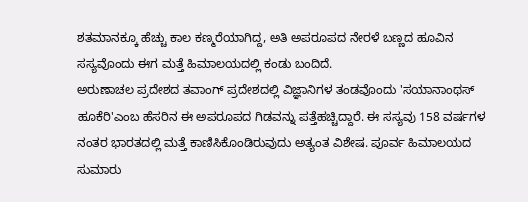ಶತಮಾನಕ್ಕೂ ಹೆಚ್ಚು ಕಾಲ ಕಣ್ಮರೆಯಾಗಿದ್ದ, ಅತಿ ಅಪರೂಪದ ನೇರಳೆ ಬಣ್ಣದ ಹೂವಿನ ಸಸ್ಯವೊಂದು ಈಗ ಮತ್ತೆ ಹಿಮಾಲಯದಲ್ಲಿ ಕಂಡು ಬಂದಿದೆ.
ಅರುಣಾಚಲ ಪ್ರದೇಶದ ತವಾಂಗ್ ಪ್ರದೇಶದಲ್ಲಿ ವಿಜ್ಞಾನಿಗಳ ತಂಡವೊಂದು 'ಸಯಾನಾಂಥಸ್ ಹೂಕೆರಿ'ಎಂಬ ಹೆಸರಿನ ಈ ಅಪರೂಪದ ಗಿಡವನ್ನು ಪತ್ತೆಹಚ್ಚಿದ್ದಾರೆ. ಈ ಸಸ್ಯವು 158 ವರ್ಷಗಳ ನಂತರ ಭಾರತದಲ್ಲಿ ಮತ್ತೆ ಕಾಣಿಸಿಕೊಂಡಿರುವುದು ಅತ್ಯಂತ ವಿಶೇಷ. ಪೂರ್ವ ಹಿಮಾಲಯದ ಸುಮಾರು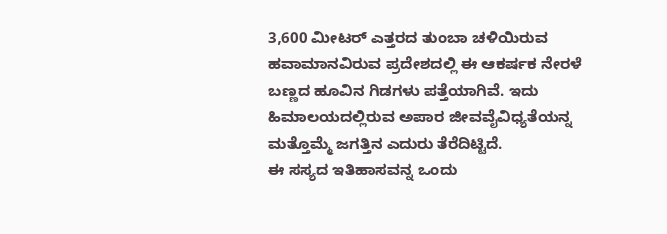3,600 ಮೀಟರ್ ಎತ್ತರದ ತುಂಬಾ ಚಳಿಯಿರುವ ಹವಾಮಾನವಿರುವ ಪ್ರದೇಶದಲ್ಲಿ ಈ ಆಕರ್ಷಕ ನೇರಳೆ ಬಣ್ಣದ ಹೂವಿನ ಗಿಡಗಳು ಪತ್ತೆಯಾಗಿವೆ. ಇದು ಹಿಮಾಲಯದಲ್ಲಿರುವ ಅಪಾರ ಜೀವವೈವಿಧ್ಯತೆಯನ್ನ ಮತ್ತೊಮ್ಮೆ ಜಗತ್ತಿನ ಎದುರು ತೆರೆದಿಟ್ಟಿದೆ.
ಈ ಸಸ್ಯದ ಇತಿಹಾಸವನ್ನ ಒಂದು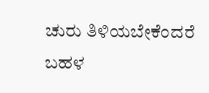ಚುರು ತಿಳಿಯಬೇಕೆಂದರೆ ಬಹಳ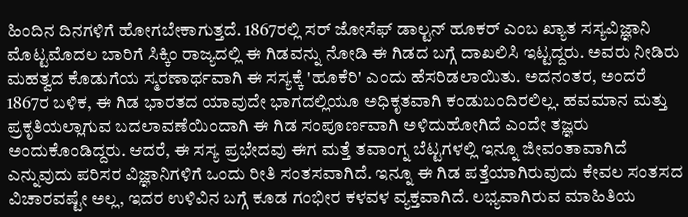ಹಿಂದಿನ ದಿನಗಳಿಗೆ ಹೋಗಬೇಕಾಗುತ್ತದೆ. 1867ರಲ್ಲಿ ಸರ್ ಜೋಸೆಫ್ ಡಾಲ್ಟನ್ ಹೂಕರ್ ಎಂಬ ಖ್ಯಾತ ಸಸ್ಯವಿಜ್ಞಾನಿ ಮೊಟ್ಟಮೊದಲ ಬಾರಿಗೆ ಸಿಕ್ಕಿಂ ರಾಜ್ಯದಲ್ಲಿ ಈ ಗಿಡವನ್ನು ನೋಡಿ ಈ ಗಿಡದ ಬಗ್ಗೆ ದಾಖಲಿಸಿ ಇಟ್ಟದ್ದರು. ಅವರು ನೀಡಿರು ಮಹತ್ವದ ಕೊಡುಗೆಯ ಸ್ಮರಣಾರ್ಥವಾಗಿ ಈ ಸಸ್ಯಕ್ಕೆ 'ಹೂಕೆರಿ' ಎಂದು ಹೆಸರಿಡಲಾಯಿತು. ಅದನಂತರ, ಅಂದರೆ 1867ರ ಬಳಿಕ, ಈ ಗಿಡ ಭಾರತದ ಯಾವುದೇ ಭಾಗದಲ್ಲಿಯೂ ಅಧಿಕೃತವಾಗಿ ಕಂಡುಬಂದಿರಲಿಲ್ಲ. ಹವಮಾನ ಮತ್ತು ಪ್ರಕೃತಿಯಲ್ಲಾಗುವ ಬದಲಾವಣೆಯಿಂದಾಗಿ ಈ ಗಿಡ ಸಂಪೂರ್ಣವಾಗಿ ಅಳಿದುಹೋಗಿದೆ ಎಂದೇ ತಜ್ಞರು ಅಂದುಕೊಂಡಿದ್ದರು. ಆದರೆ, ಈ ಸಸ್ಯ ಪ್ರಭೇದವು ಈಗ ಮತ್ತೆ ತವಾಂಗ್ನ ಬೆಟ್ಟಗಳಲ್ಲಿ ಇನ್ನೂ ಜೀವಂತಾವಾಗಿದೆ ಎನ್ನುವುದು ಪರಿಸರ ವಿಜ್ಞಾನಿಗಳಿಗೆ ಒಂದು ರೀತಿ ಸಂತಸವಾಗಿದೆ. ಇನ್ನೂ ಈ ಗಿಡ ಪತ್ತೆಯಾಗಿರುವುದು ಕೇವಲ ಸಂತಸದ ವಿಚಾರವಷ್ಟೇ ಅಲ್ಲ, ಇದರ ಉಳಿವಿನ ಬಗ್ಗೆ ಕೂಡ ಗಂಭೀರ ಕಳವಳ ವ್ಯಕ್ತವಾಗಿದೆ. ಲಭ್ಯವಾಗಿರುವ ಮಾಹಿತಿಯ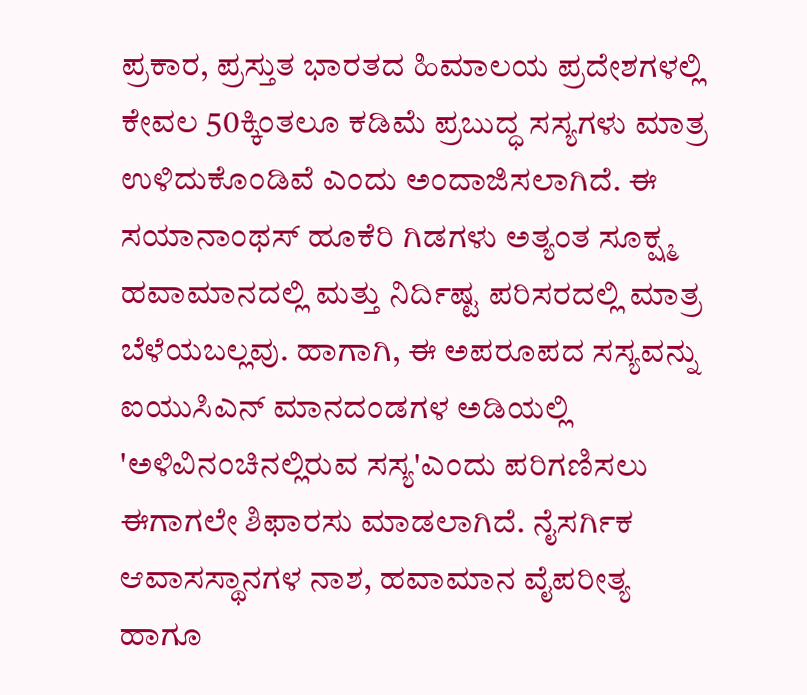ಪ್ರಕಾರ, ಪ್ರಸ್ತುತ ಭಾರತದ ಹಿಮಾಲಯ ಪ್ರದೇಶಗಳಲ್ಲಿ ಕೇವಲ 50ಕ್ಕಿಂತಲೂ ಕಡಿಮೆ ಪ್ರಬುದ್ಧ ಸಸ್ಯಗಳು ಮಾತ್ರ ಉಳಿದುಕೊಂಡಿವೆ ಎಂದು ಅಂದಾಜಿಸಲಾಗಿದೆ. ಈ ಸಯಾನಾಂಥಸ್ ಹೂಕೆರಿ ಗಿಡಗಳು ಅತ್ಯಂತ ಸೂಕ್ಷ್ಮ ಹವಾಮಾನದಲ್ಲಿ ಮತ್ತು ನಿರ್ದಿಷ್ಟ ಪರಿಸರದಲ್ಲಿ ಮಾತ್ರ ಬೆಳೆಯಬಲ್ಲವು. ಹಾಗಾಗಿ, ಈ ಅಪರೂಪದ ಸಸ್ಯವನ್ನು ಐಯುಸಿಎನ್ ಮಾನದಂಡಗಳ ಅಡಿಯಲ್ಲಿ 'ಅಳಿವಿನಂಚಿನಲ್ಲಿರುವ ಸಸ್ಯ'ಎಂದು ಪರಿಗಣಿಸಲು ಈಗಾಗಲೇ ಶಿಫಾರಸು ಮಾಡಲಾಗಿದೆ. ನೈಸರ್ಗಿಕ ಆವಾಸಸ್ಥಾನಗಳ ನಾಶ, ಹವಾಮಾನ ವೈಪರೀತ್ಯ ಹಾಗೂ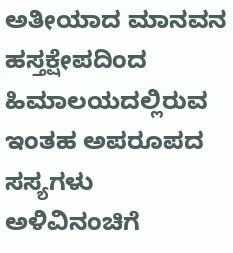ಅತೀಯಾದ ಮಾನವನ ಹಸ್ತಕ್ಷೇಪದಿಂದ ಹಿಮಾಲಯದಲ್ಲಿರುವ ಇಂತಹ ಅಪರೂಪದ ಸಸ್ಯಗಳು ಅಳಿವಿನಂಚಿಗೆ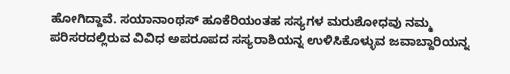ಹೋಗಿದ್ದಾವೆ. ಸಯಾನಾಂಥಸ್ ಹೂಕೆರಿಯಂತಹ ಸಸ್ಯಗಳ ಮರುಶೋಧವು ನಮ್ಮ ಪರಿಸರದಲ್ಲಿರುವ ವಿವಿಧ ಅಪರೂಪದ ಸಸ್ಯರಾಶಿಯನ್ನ ಉಳಿಸಿಕೊಳ್ಳುವ ಜವಾಬ್ದಾರಿಯನ್ನ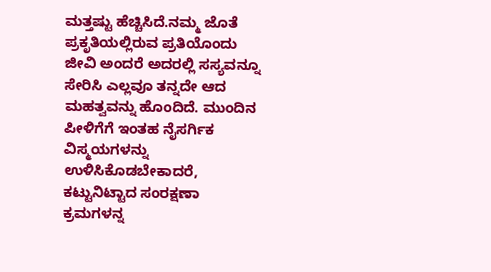ಮತ್ತಷ್ಟು ಹೆಚ್ಚಿಸಿದೆ.ನಮ್ಮ ಜೊತೆ ಪ್ರಕೃತಿಯಲ್ಲಿರುವ ಪ್ರತಿಯೊಂದು ಜೀವಿ ಅಂದರೆ ಅದರಲ್ಲಿ ಸಸ್ಯವನ್ನೂ ಸೇರಿಸಿ ಎಲ್ಲವೂ ತನ್ನದೇ ಆದ ಮಹತ್ವವನ್ನು ಹೊಂದಿದೆ. ಮುಂದಿನ ಪೀಳಿಗೆಗೆ ಇಂತಹ ನೈಸರ್ಗಿಕ ವಿಸ್ಮಯಗಳನ್ನು ಉಳಿಸಿಕೊಡಬೇಕಾದರೆ, ಕಟ್ಟುನಿಟ್ಟಾದ ಸಂರಕ್ಷಣಾ ಕ್ರಮಗಳನ್ನ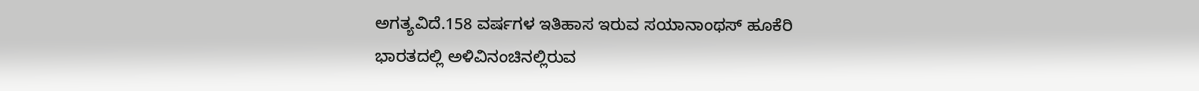ಅಗತ್ಯವಿದೆ.158 ವರ್ಷಗಳ ಇತಿಹಾಸ ಇರುವ ಸಯಾನಾಂಥಸ್ ಹೂಕೆರಿ
ಭಾರತದಲ್ಲಿ ಅಳಿವಿನಂಚಿನಲ್ಲಿರುವ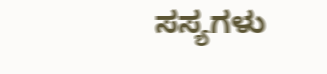ಸಸ್ಯಗಳು